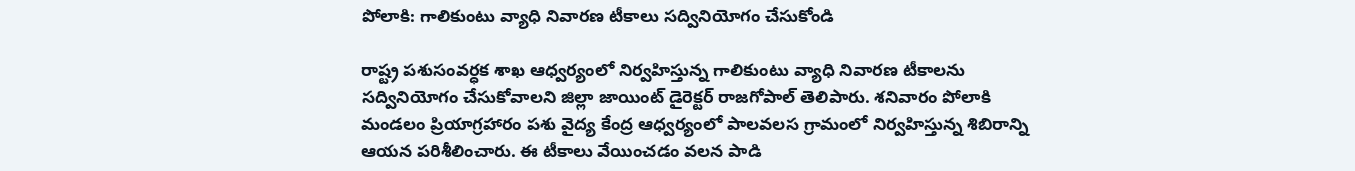పోలాకి: గాలికుంటు వ్యాధి నివారణ టీకాలు సద్వినియోగం చేసుకోండి

రాష్ట్ర పశుసంవర్ధక శాఖ ఆధ్వర్యంలో నిర్వహిస్తున్న గాలికుంటు వ్యాధి నివారణ టీకాలను సద్వినియోగం చేసుకోవాలని జిల్లా జాయింట్ డైరెక్టర్ రాజగోపాల్ తెలిపారు. శనివారం పోలాకి మండలం ప్రియాగ్రహారం పశు వైద్య కేంద్ర ఆధ్వర్యంలో పాలవలస గ్రామంలో నిర్వహిస్తున్న శిబిరాన్ని ఆయన పరిశీలించారు. ఈ టీకాలు వేయించడం వలన పాడి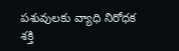పశువులకు వ్యాధి నిరోధక శక్తి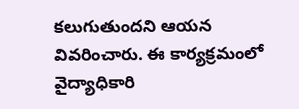కలుగుతుందని ఆయన వివరించారు. ఈ కార్యక్రమంలో వైద్యాధికారి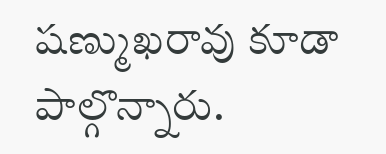షణ్ముఖరావు కూడా పాల్గొన్నారు.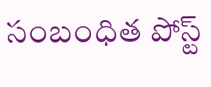సంబంధిత పోస్ట్